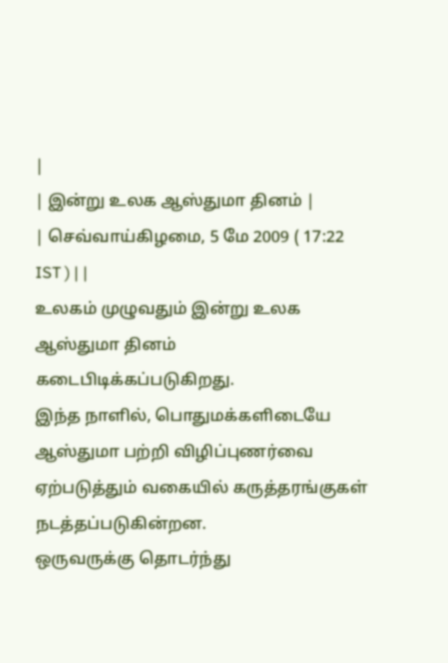|
| இன்று உலக ஆஸ்துமா தினம் |
| செவ்வாய்கிழமை, 5 மே 2009 ( 17:22 IST ) | |
உலகம் முழுவதும் இன்று உலக ஆஸ்துமா தினம் கடைபிடிக்கப்படுகிறது.
இந்த நாளில், பொதுமக்களிடையே ஆஸ்துமா பற்றி விழிப்புணர்வை ஏற்படுத்தும் வகையில் கருத்தரங்குகள் நடத்தப்படுகின்றன.
ஒருவருக்கு தொடர்ந்து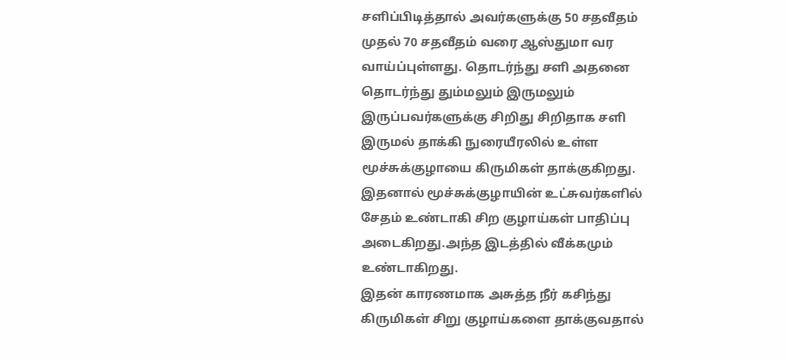சளிப்பிடித்தால் அவர்களுக்கு 50 சதவீதம் முதல் 70 சதவீதம் வரை ஆஸ்துமா வர வாய்ப்புள்ளது. தொடர்ந்து சளி அதனை தொடர்ந்து தும்மலும் இருமலும் இருப்பவர்களுக்கு சிறிது சிறிதாக சளி இருமல் தாக்கி நுரையீரலில் உள்ள மூச்சுக்குழாயை கிருமிகள் தாக்குகிறது.
இதனால் மூச்சுக்குழாயின் உட்சுவர்களில் சேதம் உண்டாகி சிற குழாய்கள் பாதிப்பு அடைகிறது.அந்த இடத்தில் வீக்கமும் உண்டாகிறது.
இதன் காரணமாக அசுத்த நீர் கசிந்து கிருமிகள் சிறு குழாய்களை தாக்குவதால்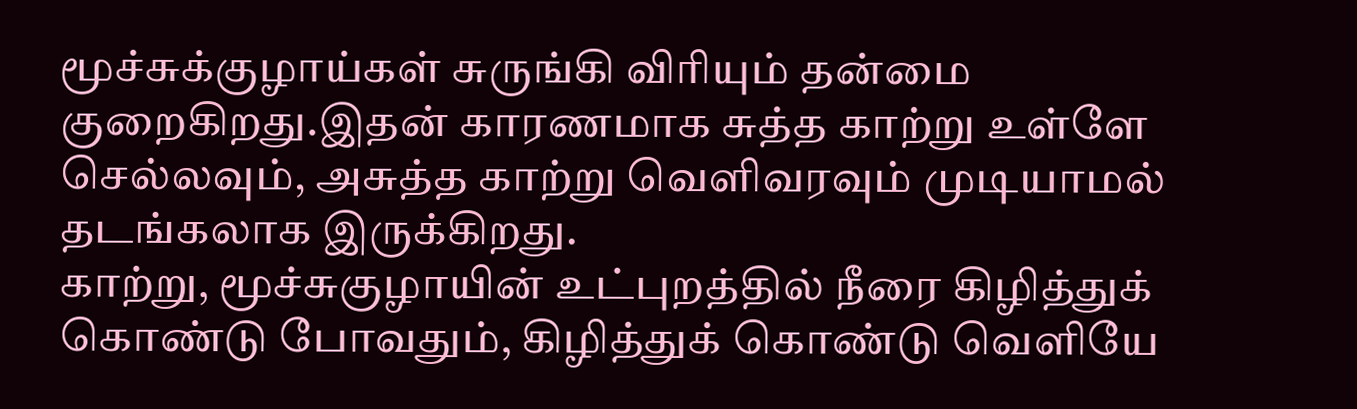மூச்சுக்குழாய்கள் சுருங்கி விரியும் தன்மை குறைகிறது.இதன் காரணமாக சுத்த காற்று உள்ளே செல்லவும், அசுத்த காற்று வெளிவரவும் முடியாமல் தடங்கலாக இருக்கிறது.
காற்று, மூச்சுகுழாயின் உட்புறத்தில் நீரை கிழித்துக் கொண்டு போவதும், கிழித்துக் கொண்டு வெளியே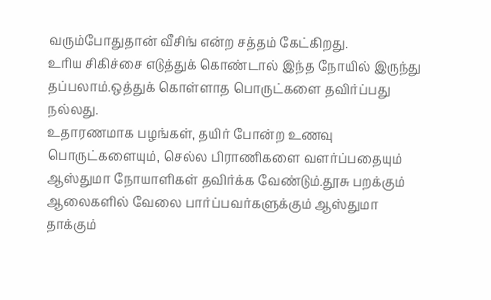வரும்போதுதான் வீசிங் என்ற சத்தம் கேட்கிறது.
உரிய சிகிச்சை எடுத்துக் கொண்டால் இந்த நோயில் இருந்து தப்பலாம்.ஒத்துக் கொள்ளாத பொருட்களை தவிர்ப்பது நல்லது.
உதாரணமாக பழங்கள், தயிர் போன்ற உணவு பொருட்களையும், செல்ல பிராணிகளை வளர்ப்பதையும் ஆஸ்துமா நோயாளிகள் தவிர்க்க வேண்டும்.தூசு பறக்கும் ஆலைகளில் வேலை பார்ப்பவர்களுக்கும் ஆஸ்துமா தாக்கும்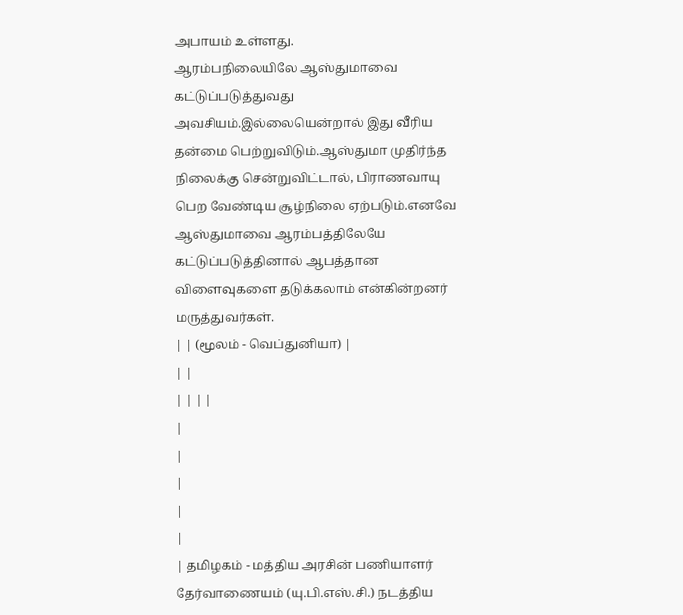அபாயம் உள்ளது.
ஆரம்பநிலையிலே ஆஸ்துமாவை கட்டுப்படுத்துவது அவசியம்.இல்லையென்றால் இது வீரிய தன்மை பெற்றுவிடும்.ஆஸ்துமா முதிர்ந்த நிலைக்கு சென்றுவிட்டால், பிராணவாயு பெற வேண்டிய சூழ்நிலை ஏற்படும்.எனவே ஆஸ்துமாவை ஆரம்பத்திலேயே கட்டுப்படுத்தினால் ஆபத்தான விளைவுகளை தடுக்கலாம் என்கின்றனர் மருத்துவர்கள்.
| | (மூலம் - வெப்துனியா) |
| |
| | | |
|
|
|
|
|
| தமிழகம் - மத்திய அரசின் பணியாளர் தேர்வாணையம் (யு.பி.எஸ்.சி.) நடத்திய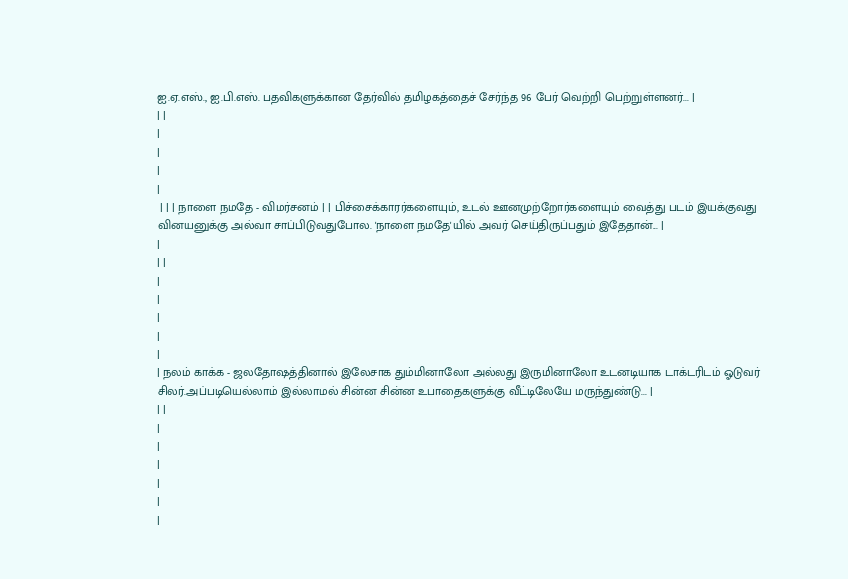ஐ.ஏ.எஸ்., ஐ.பி.எஸ். பதவிகளுக்கான தேர்வில் தமிழகத்தைச் சேர்ந்த 96 பேர் வெற்றி பெற்றுள்ளனர்... |
| |
|
|
|
|
 | | | நாளை நமதே - விமர்சனம் | | பிச்சைக்காரர்களையும், உடல் ஊனமுற்றோர்களையும் வைத்து படம் இயக்குவது வினயனுக்கு அல்வா சாப்பிடுவதுபோல. 'நாளை நமதே'யில் அவர் செய்திருப்பதும் இதேதான்... |
|
| |
|
|
|
|
|
| நலம் காக்க - ஜலதோஷத்தினால் இலேசாக தும்மினாலோ அல்லது இருமினாலோ உடனடியாக டாக்டரிடம் ஓடுவர் சிலர்.அப்படியெல்லாம் இல்லாமல் சின்ன சின்ன உபாதைகளுக்கு வீட்டிலேயே மருந்துண்டு... |
| |
|
|
|
|
|
|